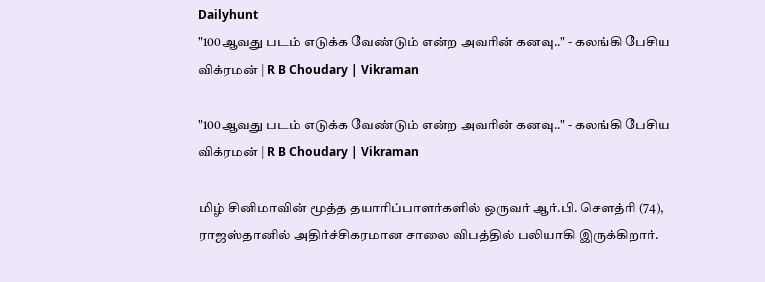Dailyhunt
"100ஆவது படம் எடுக்க வேண்டும் என்ற அவரின் கனவு.." - கலங்கி பேசிய விக்ரமன் | R B Choudary | Vikraman

"100ஆவது படம் எடுக்க வேண்டும் என்ற அவரின் கனவு.." - கலங்கி பேசிய விக்ரமன் | R B Choudary | Vikraman

மிழ் சினிமாவின் மூத்த தயாரிப்பாளர்களில் ஒருவர் ஆர்.பி. சௌத்ரி (74), ராஜஸ்தானில் அதிர்ச்சிகரமான சாலை விபத்தில் பலியாகி இருக்கிறார்.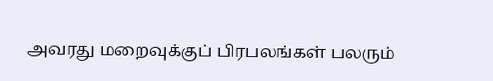அவரது மறைவுக்குப் பிரபலங்கள் பலரும்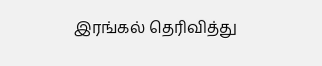இரங்கல் தெரிவித்து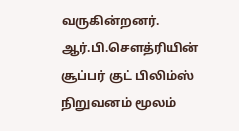வருகின்றனர். ஆர்.பி.சௌத்ரியின் சூப்பர் குட் பிலிம்ஸ் நிறுவனம் மூலம்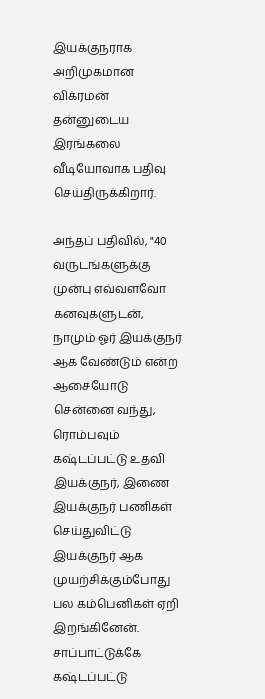இயக்குநராக அறிமுகமான விக்ரமன் தன்னுடைய இரங்கலை வீடியோவாக பதிவு செய்திருக்கிறார்.

அந்தப் பதிவில், "40 வருடங்களுக்கு முன்பு எவ்வளவோ கனவுகளுடன், நாமும் ஓர் இயக்குநர் ஆக வேண்டும் என்ற ஆசையோடு சென்னை வந்து, ரொம்பவும் கஷ்டப்பட்டு உதவி இயக்குநர், இணை இயக்குநர் பணிகள் செய்துவிட்டு இயக்குநர் ஆக முயற்சிக்கும்போது பல கம்பெனிகள் ஏறி இறங்கினேன். சாப்பாட்டுக்கே கஷ்டப்பட்டு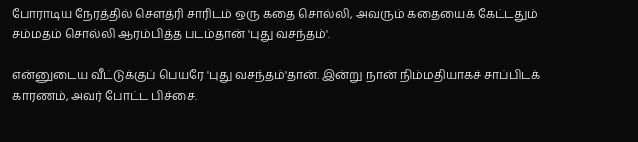போராடிய நேரத்தில் சௌத்ரி சாரிடம் ஒரு கதை சொல்லி, அவரும் கதையைக் கேட்டதும் சம்மதம் சொல்லி ஆரம்பித்த படம்தான் 'புது வசந்தம்'.

என்னுடைய வீட்டுக்குப் பெயரே 'புது வசந்தம்'தான். இன்று நான் நிம்மதியாகச் சாப்பிடக் காரணம், அவர் போட்ட பிச்சை.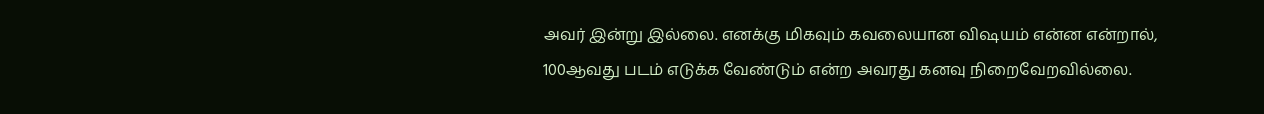அவர் இன்று இல்லை. எனக்கு மிகவும் கவலையான விஷயம் என்ன என்றால், 100ஆவது படம் எடுக்க வேண்டும் என்ற அவரது கனவு நிறைவேறவில்லை.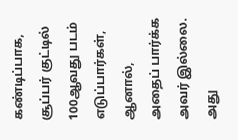கண்டிப்பாக, சூப்பர் குட்டில் 100ஆவது படம் எடுப்பார்கள், ஆனால், அதைப் பார்க்க அவர் இல்லை. அது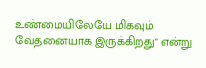உண்மையிலேயே மிகவும் வேதனையாக இருக்கிறது" என்று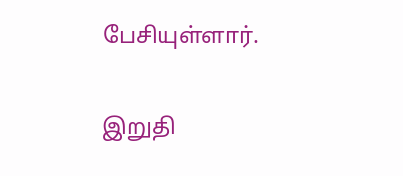பேசியுள்ளார்.

இறுதி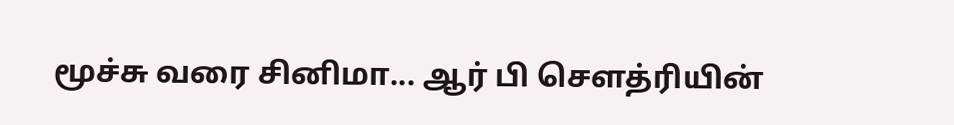மூச்சு வரை சினிமா... ஆர் பி சௌத்ரியின்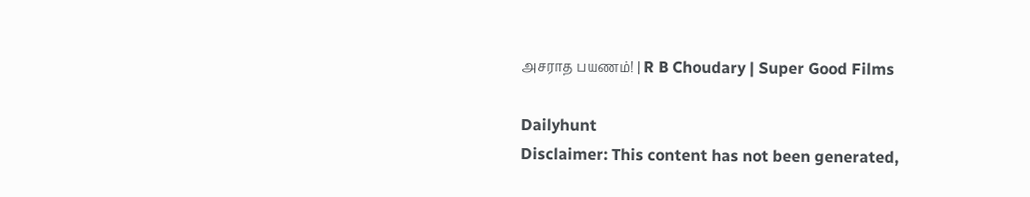அசராத பயணம்! | R B Choudary | Super Good Films

Dailyhunt
Disclaimer: This content has not been generated,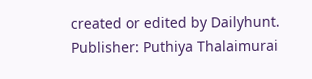created or edited by Dailyhunt. Publisher: Puthiya Thalaimurai